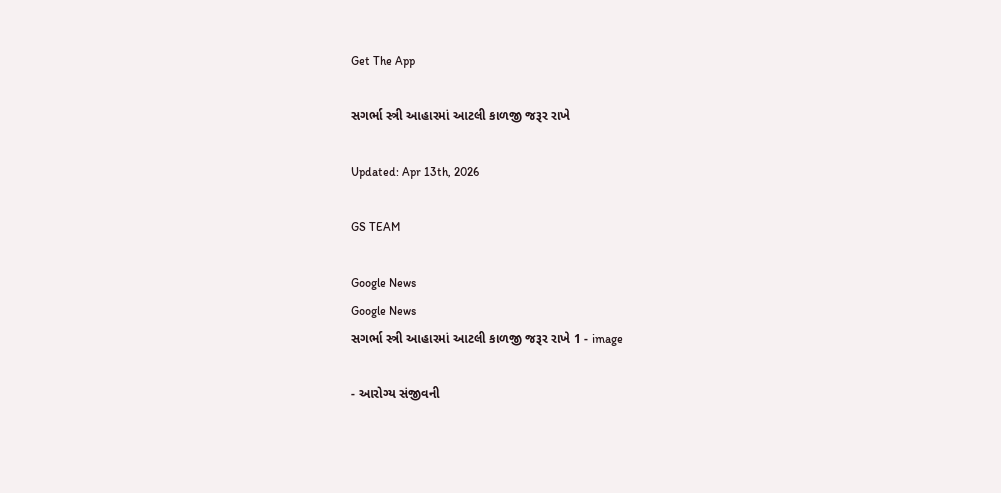Get The App

સગર્ભા સ્ત્રી આહારમાં આટલી કાળજી જરૂર રાખે

Updated: Apr 13th, 2026

GS TEAM

Google News
Google News
સગર્ભા સ્ત્રી આહારમાં આટલી કાળજી જરૂર રાખે 1 - image

- આરોગ્ય સંજીવની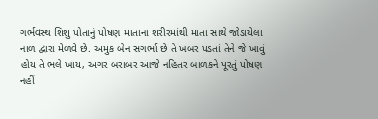ગર્ભવસ્થ શિશુ પોતાનું પોષણ માતાના શરીરમાંથી માતા સાથે જોડાયેલા નાળ દ્વારા મેળવે છે. અમુક બેન સગર્ભા છે તે ખબર પડતાં તેને જે ખાવું હોય તે ભલે ખાય, અગર બરાબર આજે નહિતર બાળકને પૂરતું પોષણ નહીં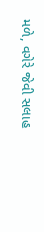મળે, વગેરે જેવી સલાહ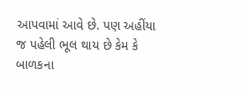આપવામાં આવે છે. પણ અહીંયા જ પહેલી ભૂલ થાય છે કેમ કે બાળકના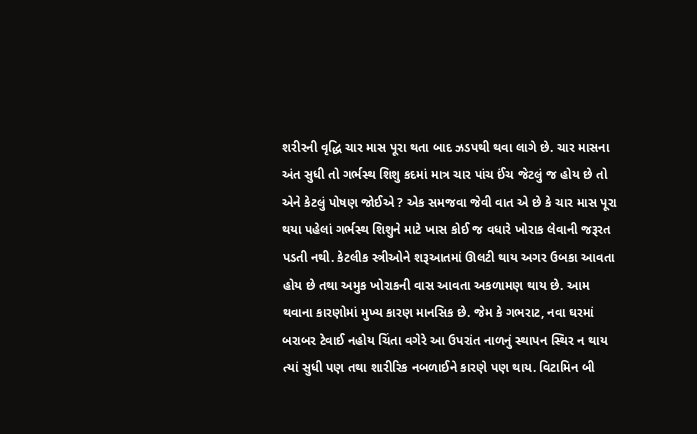શરીરની વૃદ્ધિ ચાર માસ પૂરા થતા બાદ ઝડપથી થવા લાગે છે. ચાર માસના અંત સુધી તો ગર્ભસ્થ શિશુ કદમાં માત્ર ચાર પાંચ ઈંચ જેટલું જ હોય છે તો એને કેટલું પોષણ જોઈએ ? એક સમજવા જેવી વાત એ છે કે ચાર માસ પૂરા થયા પહેલાં ગર્ભસ્થ શિશુને માટે ખાસ કોઈ જ વધારે ખોરાક લેવાની જરૂરત પડતી નથી. કેટલીક સ્ત્રીઓને શરૂઆતમાં ઊલટી થાય અગર ઉબકા આવતા હોય છે તથા અમુક ખોરાકની વાસ આવતા અકળામણ થાય છે. આમ થવાના કારણોમાં મુખ્ય કારણ માનસિક છે. જેમ કે ગભરાટ, નવા ઘરમાં બરાબર ટેવાઈ નહોય ચિંતા વગેરે આ ઉપરાંત નાળનું સ્થાપન સ્થિર ન થાય ત્યાં સુધી પણ તથા શારીરિક નબળાઈને કારણે પણ થાય. વિટામિન બી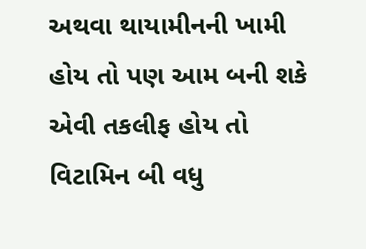અથવા થાયામીનની ખામી હોય તો પણ આમ બની શકે એવી તકલીફ હોય તો વિટામિન બી વધુ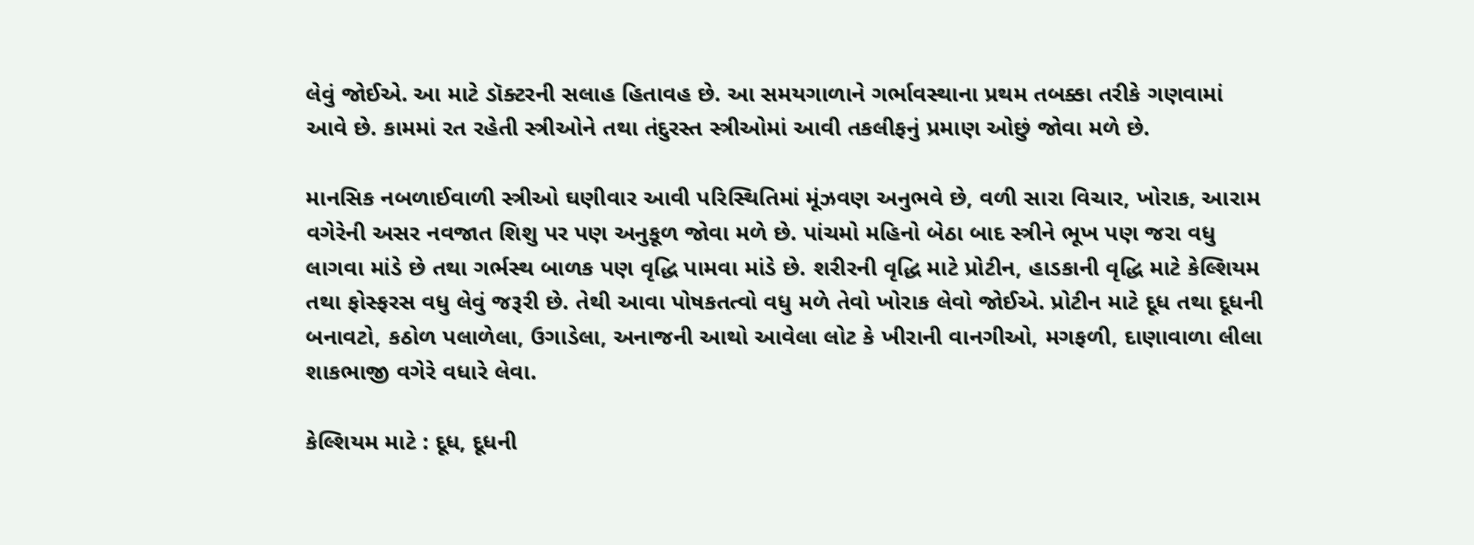લેવું જોઈએ. આ માટે ડૉક્ટરની સલાહ હિતાવહ છે. આ સમયગાળાને ગર્ભાવસ્થાના પ્રથમ તબક્કા તરીકે ગણવામાં આવે છે. કામમાં રત રહેતી સ્ત્રીઓને તથા તંદુરસ્ત સ્ત્રીઓમાં આવી તકલીફનું પ્રમાણ ઓછું જોવા મળે છે.

માનસિક નબળાઈવાળી સ્ત્રીઓ ઘણીવાર આવી પરિસ્થિતિમાં મૂંઝવણ અનુભવે છે, વળી સારા વિચાર, ખોરાક, આરામ વગેરેની અસર નવજાત શિશુ પર પણ અનુકૂળ જોવા મળે છે. પાંચમો મહિનો બેઠા બાદ સ્ત્રીને ભૂખ પણ જરા વધુ લાગવા માંડે છે તથા ગર્ભસ્થ બાળક પણ વૃદ્ધિ પામવા માંડે છે. શરીરની વૃદ્ધિ માટે પ્રોટીન, હાડકાની વૃદ્ધિ માટે કેલ્શિયમ તથા ફોસ્ફરસ વધુ લેવું જરૂરી છે. તેથી આવા પોષકતત્વો વધુ મળે તેવો ખોરાક લેવો જોઈએ. પ્રોટીન માટે દૂધ તથા દૂધની બનાવટો, કઠોળ પલાળેલા, ઉગાડેલા, અનાજની આથો આવેલા લોટ કે ખીરાની વાનગીઓ, મગફળી, દાણાવાળા લીલા શાકભાજી વગેરે વધારે લેવા.

કેલ્શિયમ માટે : દૂધ, દૂધની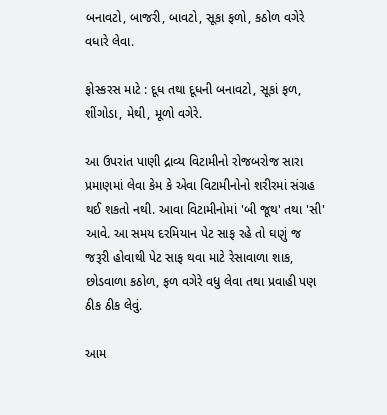બનાવટો, બાજરી, બાવટો, સૂકા ફળો, કઠોળ વગેરે વધારે લેવા.

ફોસ્કરસ માટે : દૂધ તથા દૂધની બનાવટો, સૂકાં ફળ, શીંગોડા, મેથી, મૂળો વગેરે.

આ ઉપરાંત પાણી દ્રાવ્ય વિટામીનો રોજબરોજ સારા પ્રમાણમાં લેવા કેમ કે એવા વિટામીનોનો શરીરમાં સંગ્રહ થઈ શકતો નથી. આવા વિટામીનોમાં 'બી જૂથ' તથા 'સી' આવે. આ સમય દરમિયાન પેટ સાફ રહે તો ઘણું જ જરૂરી હોવાથી પેટ સાફ થવા માટે રેસાવાળા શાક, છોડવાળા કઠોળ, ફળ વગેરે વધુ લેવા તથા પ્રવાહી પણ ઠીક ઠીક લેવું.

આમ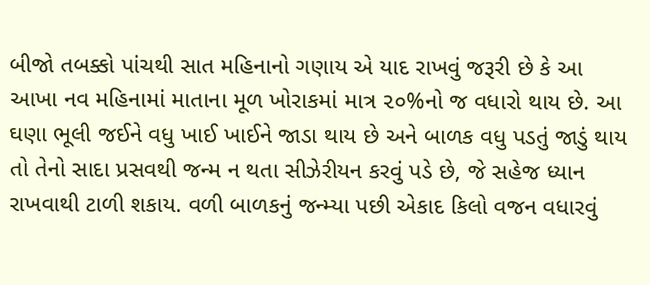બીજો તબક્કો પાંચથી સાત મહિનાનો ગણાય એ યાદ રાખવું જરૂરી છે કે આ આખા નવ મહિનામાં માતાના મૂળ ખોરાકમાં માત્ર ૨૦%નો જ વધારો થાય છે. આ ઘણા ભૂલી જઈને વધુ ખાઈ ખાઈને જાડા થાય છે અને બાળક વધુ પડતું જાડું થાય તો તેનો સાદા પ્રસવથી જન્મ ન થતા સીઝેરીયન કરવું પડે છે, જે સહેજ ધ્યાન રાખવાથી ટાળી શકાય. વળી બાળકનું જન્મ્યા પછી એકાદ કિલો વજન વધારવું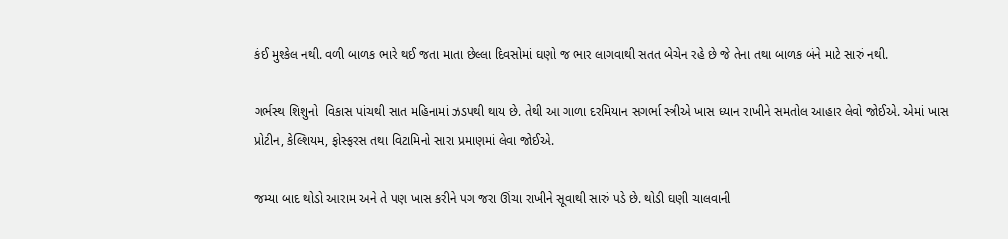કંઈ મુશ્કેલ નથી. વળી બાળક ભારે થઈ જતા માતા છેલ્લા દિવસોમાં ઘણો જ ભાર લાગવાથી સતત બેચેન રહે છે જે તેના તથા બાળક બંને માટે સારું નથી.

ગર્ભસ્થ શિશુનો  વિકાસ પાંચથી સાત મહિનામાં ઝડપથી થાય છે. તેથી આ ગાળા દરમિયાન સગર્ભા સ્ત્રીએ ખાસ ધ્યાન રાખીને સમતોલ આહાર લેવો જોઈએ. એમાં ખાસ પ્રોટીન, કેલ્શિયમ, ફોસ્ફરસ તથા વિટામિનો સારા પ્રમાણમાં લેવા જોઈએ.

જમ્યા બાદ થોડો આરામ અને તે પણ ખાસ કરીને પગ જરા ઊંચા રાખીને સૂવાથી સારું પડે છે. થોડી ઘણી ચાલવાની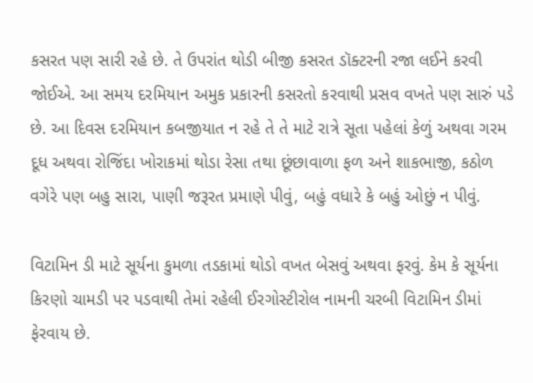કસરત પણ સારી રહે છે. તે ઉપરાંત થોડી બીજી કસરત ડૉક્ટરની રજા લઈને કરવી જોઈએ. આ સમય દરમિયાન અમુક પ્રકારની કસરતો કરવાથી પ્રસવ વખતે પણ સારું પડે છે. આ દિવસ દરમિયાન કબજીયાત ન રહે તે તે માટે રાત્રે સૂતા પહેલાં કેળું અથવા ગરમ દૂધ અથવા રોજિંદા ખોરાકમાં થોડા રેસા તથા છૂંછાવાળા ફળ અને શાકભાજી, કઠોળ વગેરે પણ બહુ સારા, પાણી જરૂરત પ્રમાણે પીવું, બહું વધારે કે બહું ઓછું ન પીવું.

વિટામિન ડી માટે સૂર્યના કુમળા તડકામાં થોડો વખત બેસવું અથવા ફરવું. કેમ કે સૂર્યના કિરણો ચામડી પર પડવાથી તેમાં રહેલી ઈરગોસ્ટીરોલ નામની ચરબી વિટામિન ડીમાં ફેરવાય છે.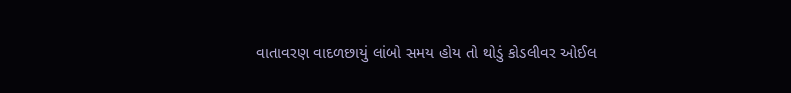વાતાવરણ વાદળછાયું લાંબો સમય હોય તો થોડું કોડલીવર ઓઈલ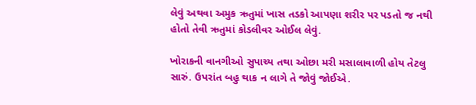લેવું અથવા અમુક ઋતુમાં ખાસ તડકો આપણા શરીર પર પડતો જ નથી હોતો તેવી ઋતુમાં કોડલીવર ઓઈલ લેવું.

ખોરાકની વાનગીઓ સુપાચ્ય તથા ઓછા મરી મસાલાવાળી હોય તેટલુ સારું. ઉપરાંત બહુ થાક ન લાગે તે જોવું જોઈએ.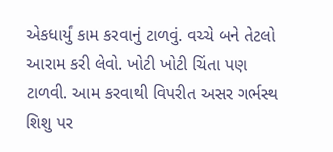એકધાર્યું કામ કરવાનું ટાળવું. વચ્ચે બને તેટલો આરામ કરી લેવો. ખોટી ખોટી ચિંતા પણ ટાળવી. આમ કરવાથી વિપરીત અસર ગર્ભસ્થ શિશુ પર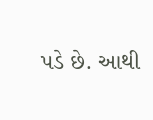પડે છે. આથી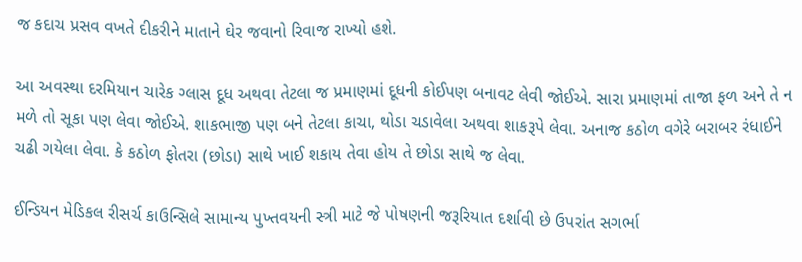જ કદાચ પ્રસવ વખતે દીકરીને માતાને ઘેર જવાનો રિવાજ રાખ્યો હશે.

આ અવસ્થા દરમિયાન ચારેક ગ્લાસ દૂધ અથવા તેટલા જ પ્રમાણમાં દૂધની કોઈપણ બનાવટ લેવી જોઈએ. સારા પ્રમાણમાં તાજા ફળ અને તે ન મળે તો સૂકા પણ લેવા જોઈએ. શાકભાજી પણ બને તેટલા કાચા, થોડા ચડાવેલા અથવા શાકરૂપે લેવા. અનાજ કઠોળ વગેરે બરાબર રંધાઈને ચઢી ગયેલા લેવા. કે કઠોળ ફોતરા (છોડા) સાથે ખાઈ શકાય તેવા હોય તે છોડા સાથે જ લેવા.

ઈન્ડિયન મેડિકલ રીસર્ચ કાઉન્સિલે સામાન્ય પુખ્તવયની સ્ત્રી માટે જે પોષણની જરૂરિયાત દર્શાવી છે ઉપરાંત સગર્ભા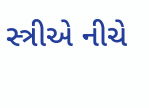સ્ત્રીએ નીચે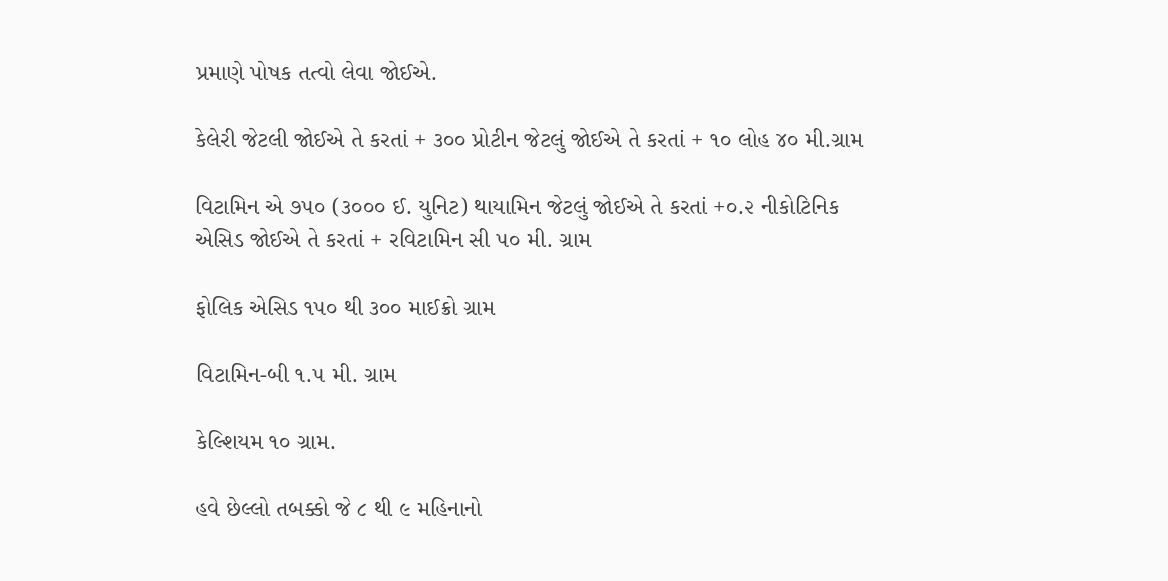પ્રમાણે પોષક તત્વો લેવા જોઈએ.

કેલેરી જેટલી જોઈએ તે કરતાં + ૩૦૦ પ્રોટીન જેટલું જોઈએ તે કરતાં + ૧૦ લોહ ૪૦ મી.ગ્રામ

વિટામિન એ ૭૫૦ (૩૦૦૦ ઈ. યુનિટ) થાયામિન જેટલું જોઈએ તે કરતાં +૦.૨ નીકોટિનિક એસિડ જોઈએ તે કરતાં + રવિટામિન સી ૫૦ મી. ગ્રામ

ફોલિક એસિડ ૧૫૦ થી ૩૦૦ માઈક્રો ગ્રામ

વિટામિન-બી ૧.૫ મી. ગ્રામ

કેલ્શિયમ ૧૦ ગ્રામ.

હવે છેલ્લો તબક્કો જે ૮ થી ૯ મહિનાનો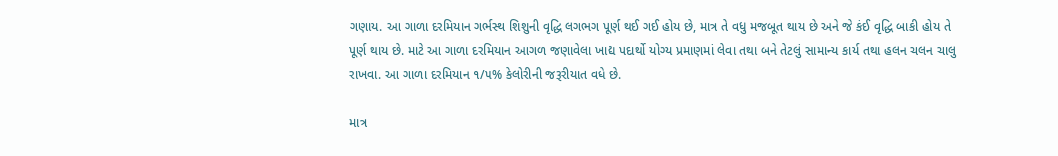ગણાય. આ ગાળા દરમિયાન ગર્ભસ્થ શિશુની વૃદ્ધિ લગભગ પૂર્ણ થઈ ગઈ હોય છે, માત્ર તે વધુ મજબૂત થાય છે અને જે કંઈ વૃદ્ધિ બાકી હોય તે પૂર્ણ થાય છે. માટે આ ગાળા દરમિયાન આગળ જણાવેલા ખાદ્ય પદાર્થો યોગ્ય પ્રમાણમાં લેવા તથા બને તેટલું સામાન્ય કાર્ય તથા હલન ચલન ચાલુ રાખવા. આ ગાળા દરમિયાન ૧/૫% કેલોરીની જરૂરીયાત વધે છે.

માત્ર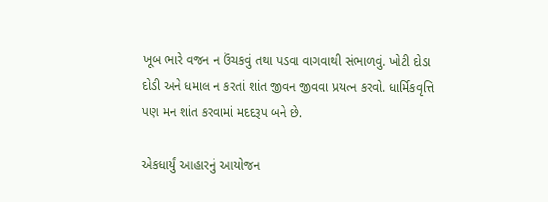ખૂબ ભારે વજન ન ઉંચકવું તથા પડવા વાગવાથી સંભાળવું. ખોટી દોડા દોડી અને ધમાલ ન કરતાં શાંત જીવન જીવવા પ્રયત્ન કરવો. ધાર્મિકવૃત્તિ પણ મન શાંત કરવામાં મદદરૂપ બને છે.

એકધાર્યું આહારનું આયોજન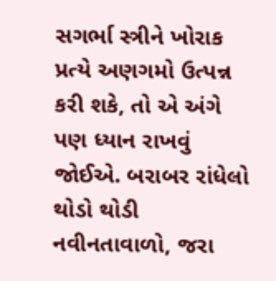સગર્ભા સ્ત્રીને ખોરાક પ્રત્યે અણગમો ઉત્પન્ન કરી શકે, તો એ અંગે પણ ધ્યાન રાખવું જોઈએ. બરાબર રાંધેલો થોડો થોડી નવીનતાવાળો, જરા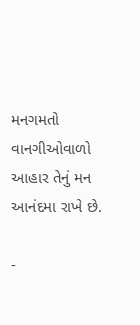મનગમતો વાનગીઓવાળો આહાર તેનું મન આનંદમા રાખે છે.

-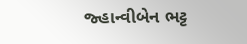જ્હાન્વીબેન ભટ્ટ